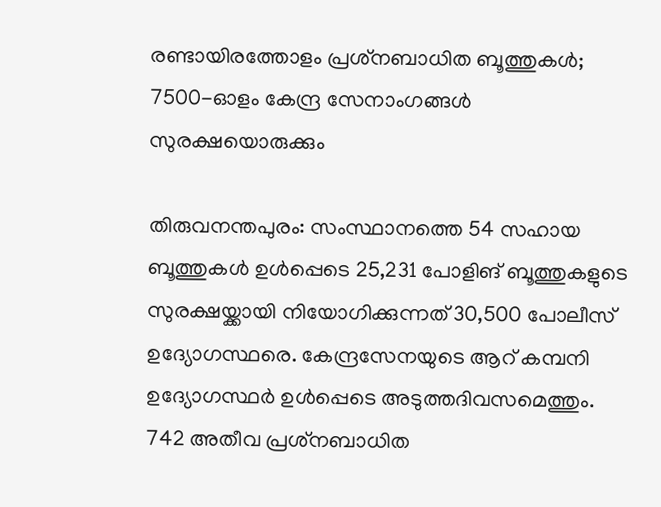രണ്ടായിരത്തോളം പ്രശ്‌നബാധിത ബൂത്തുകൾ; 7500-ഓളം കേന്ദ്ര സേനാംഗങ്ങൾ സുരക്ഷയൊരുക്കും

തിരുവനന്തപുരം: സംസ്ഥാനത്തെ 54 സഹായ ബൂത്തുകള്‍ ഉള്‍പ്പെടെ 25,231 പോളിങ് ബൂത്തുകളുടെ സുരക്ഷയ്ക്കായി നിയോഗിക്കുന്നത് 30,500 പോലീസ് ഉദ്യോഗസ്ഥരെ. കേന്ദ്രസേനയുടെ ആറ് കമ്പനി ഉദ്യോഗസ്ഥര്‍ ഉള്‍പ്പെടെ അടുത്തദിവസമെത്തും. 742 അതീവ പ്രശ്‌നബാധിത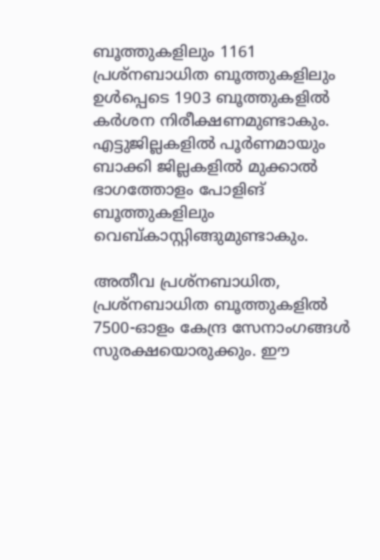ബൂത്തുകളിലും 1161 പ്രശ്‌നബാധിത ബൂത്തുകളിലും ഉള്‍പ്പെടെ 1903 ബൂത്തുകളില്‍ കര്‍ശന നിരീക്ഷണമുണ്ടാകും. എട്ടുജില്ലകളില്‍ പൂര്‍ണമായും ബാക്കി ജില്ലകളില്‍ മുക്കാല്‍ ഭാഗത്തോളം പോളിങ് ബൂത്തുകളിലും വെബ്കാസ്റ്റിങ്ങുമുണ്ടാകും.

അതീവ പ്രശ്‌നബാധിത, പ്രശ്‌നബാധിത ബൂത്തുകളില്‍ 7500-ഓളം കേന്ദ്ര സേനാംഗങ്ങള്‍ സുരക്ഷയൊരുക്കും. ഈ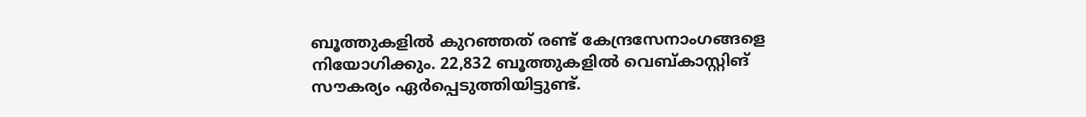ബൂത്തുകളില്‍ കുറഞ്ഞത് രണ്ട് കേന്ദ്രസേനാംഗങ്ങളെ നിയോഗിക്കും. 22,832 ബൂത്തുകളില്‍ വെബ്കാസ്റ്റിങ് സൗകര്യം ഏര്‍പ്പെടുത്തിയിട്ടുണ്ട്.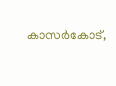കാസര്‍കോട്,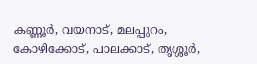കണ്ണൂര്‍, വയനാട്, മലപ്പുറം, കോഴിക്കോട്, പാലക്കാട്, തൃശ്ശൂര്‍,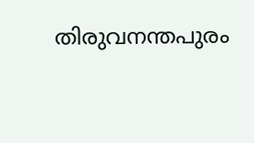തിരുവനന്തപുരം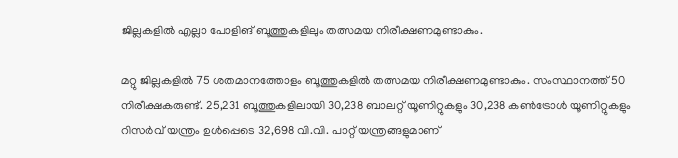ജില്ലകളില്‍ എല്ലാ പോളിങ് ബൂത്തുകളിലും തത്സമയ നിരീക്ഷണമുണ്ടാകും.

മറ്റു ജില്ലകളില്‍ 75 ശതമാനത്തോളം ബൂത്തുകളില്‍ തത്സമയ നിരീക്ഷണമുണ്ടാകും. സംസ്ഥാനത്ത് 50 നിരീക്ഷകരുണ്ട്. 25,231 ബൂത്തുകളിലായി 30,238 ബാലറ്റ് യൂണിറ്റുകളും 30,238 കണ്‍ട്രോള്‍ യൂണിറ്റുകളും റിസര്‍വ് യന്ത്രം ഉള്‍പ്പെടെ 32,698 വി.വി. പാറ്റ് യന്ത്രങ്ങളുമാണ്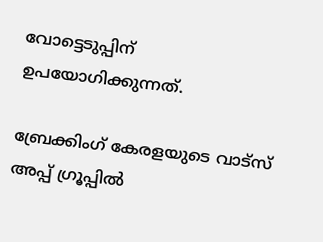വോട്ടെടുപ്പിന് ഉപയോഗിക്കുന്നത്.

ബ്രേക്കിംഗ് കേരളയുടെ വാട്സ് അപ്പ് ഗ്രൂപ്പിൽ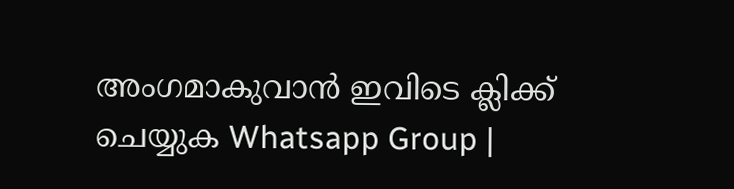അംഗമാകുവാൻ ഇവിടെ ക്ലിക്ക് ചെയ്യുക Whatsapp Group |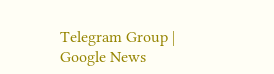Telegram Group | Google News